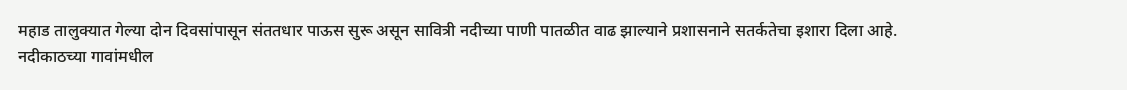महाड तालुक्यात गेल्या दोन दिवसांपासून संततधार पाऊस सुरू असून सावित्री नदीच्या पाणी पातळीत वाढ झाल्याने प्रशासनाने सतर्कतेचा इशारा दिला आहे.
नदीकाठच्या गावांमधील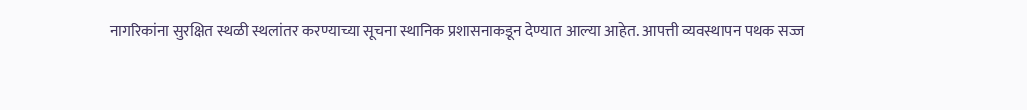नागरिकांना सुरक्षित स्थळी स्थलांतर करण्याच्या सूचना स्थानिक प्रशासनाकडून देण्यात आल्या आहेत. आपत्ती व्यवस्थापन पथक सज्ज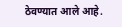ठेवण्यात आले आहे.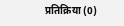प्रतिक्रिया (0)